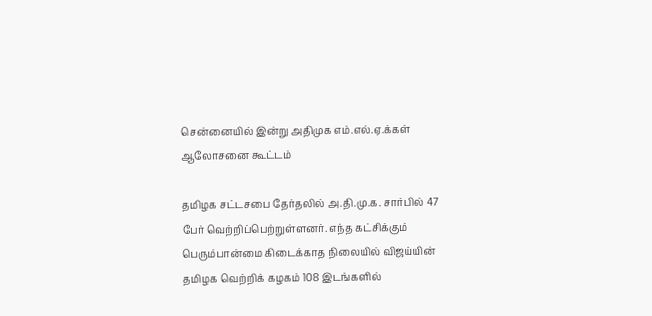சென்னையில் இன்று அதிமுக எம்.எல்.ஏ.க்கள் ஆலோசனை கூட்டம்

தமிழக சட்டசபை தேர்தலில் அ.தி.மு.க. சார்பில் 47 பேர் வெற்றிப்பெற்றுள்ளனர். எந்த கட்சிக்கும் பெரும்பான்மை கிடைக்காத நிலையில் விஜய்யின் தமிழக வெற்றிக் கழகம் 108 இடங்களில்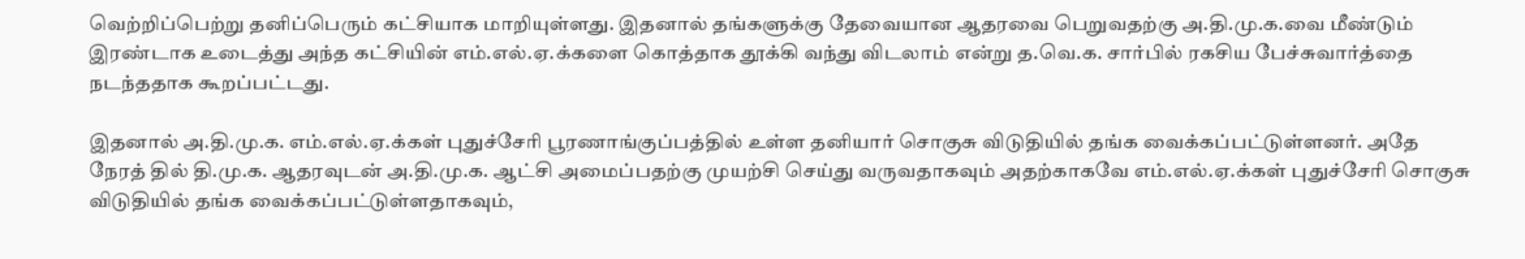வெற்றிப்பெற்று தனிப்பெரும் கட்சியாக மாறியுள்ளது. இதனால் தங்களுக்கு தேவையான ஆதரவை பெறுவதற்கு அ.தி.மு.க.வை மீண்டும் இரண்டாக உடைத்து அந்த கட்சியின் எம்.எல்.ஏ.க்களை கொத்தாக தூக்கி வந்து விடலாம் என்று த.வெ.க. சார்பில் ரகசிய பேச்சுவார்த்தை நடந்ததாக கூறப்பட்டது.

இதனால் அ.தி.மு.க. எம்.எல்.ஏ.க்கள் புதுச்சேரி பூரணாங்குப்பத்தில் உள்ள தனியார் சொகுசு விடுதியில் தங்க வைக்கப்பட்டுள்ளனர். அதே நேரத் தில் தி.மு.க. ஆதரவுடன் அ.தி.மு.க. ஆட்சி அமைப்பதற்கு முயற்சி செய்து வருவதாகவும் அதற்காகவே எம்.எல்.ஏ.க்கள் புதுச்சேரி சொகுசு விடுதியில் தங்க வைக்கப்பட்டுள்ளதாகவும்,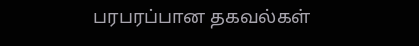பரபரப்பான தகவல்கள்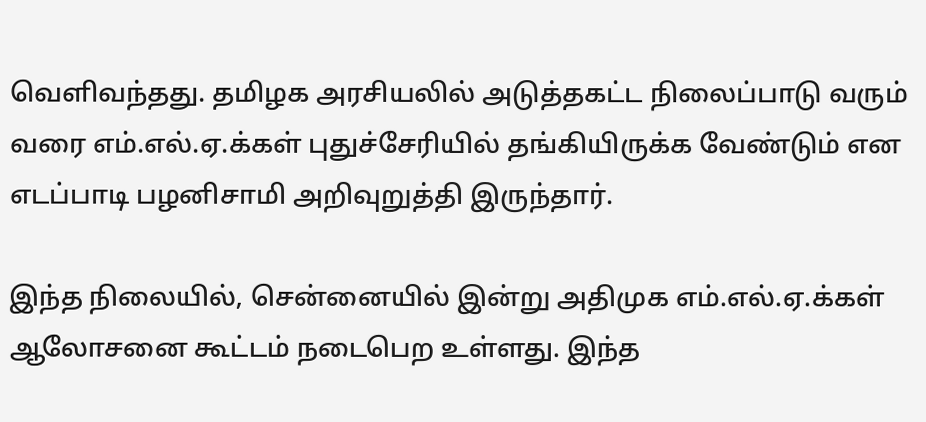வெளிவந்தது. தமிழக அரசியலில் அடுத்தகட்ட நிலைப்பாடு வரும் வரை எம்.எல்.ஏ.க்கள் புதுச்சேரியில் தங்கியிருக்க வேண்டும் என எடப்பாடி பழனிசாமி அறிவுறுத்தி இருந்தார்.

இந்த நிலையில், சென்னையில் இன்று அதிமுக எம்.எல்.ஏ.க்கள் ஆலோசனை கூட்டம் நடைபெற உள்ளது. இந்த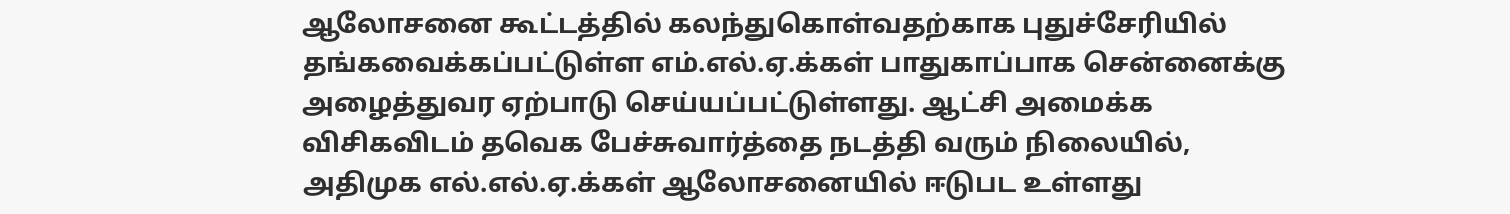ஆலோசனை கூட்டத்தில் கலந்துகொள்வதற்காக புதுச்சேரியில் தங்கவைக்கப்பட்டுள்ள எம்.எல்.ஏ.க்கள் பாதுகாப்பாக சென்னைக்கு அழைத்துவர ஏற்பாடு செய்யப்பட்டுள்ளது. ஆட்சி அமைக்க விசிகவிடம் தவெக பேச்சுவார்த்தை நடத்தி வரும் நிலையில், அதிமுக எல்.எல்.ஏ.க்கள் ஆலோசனையில் ஈடுபட உள்ளது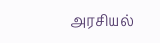அரசியல்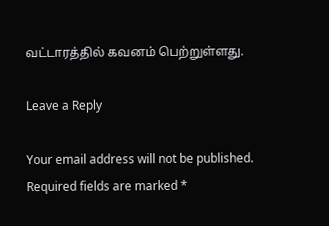வட்டாரத்தில் கவனம் பெற்றுள்ளது.

Leave a Reply

Your email address will not be published. Required fields are marked *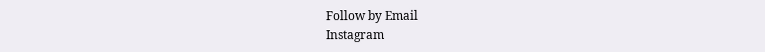Follow by Email
Instagram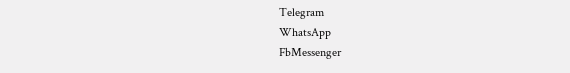Telegram
WhatsApp
FbMessenger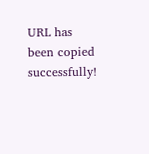URL has been copied successfully!